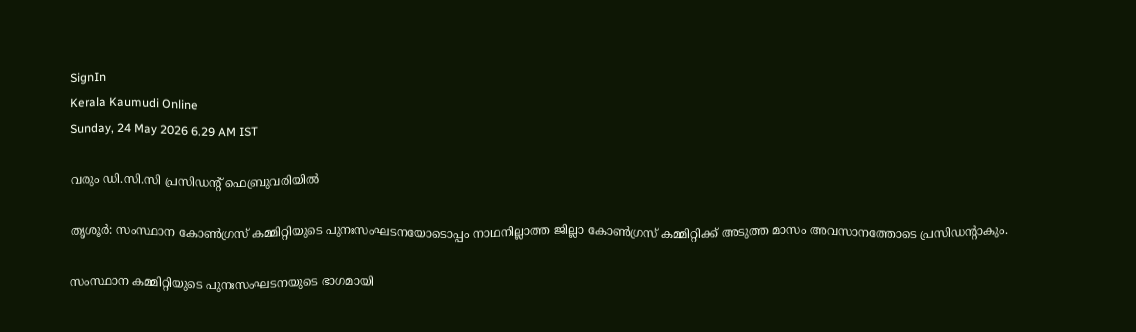SignIn
Kerala Kaumudi Online
Sunday, 24 May 2026 6.29 AM IST

വരും ഡി.സി.സി പ്രസിഡന്റ് ഫെബ്രുവരിയിൽ

തൃശൂർ: സംസ്ഥാന കോൺഗ്രസ് കമ്മിറ്റിയുടെ പുനഃസംഘടനയോടൊപ്പം നാഥനില്ലാത്ത ജില്ലാ കോൺഗ്രസ് കമ്മിറ്റിക്ക് അടുത്ത മാസം അവസാനത്തോടെ പ്രസിഡന്റാകും.

സംസ്ഥാന കമ്മിറ്റിയുടെ പുനഃസംഘടനയുടെ ഭാഗമായി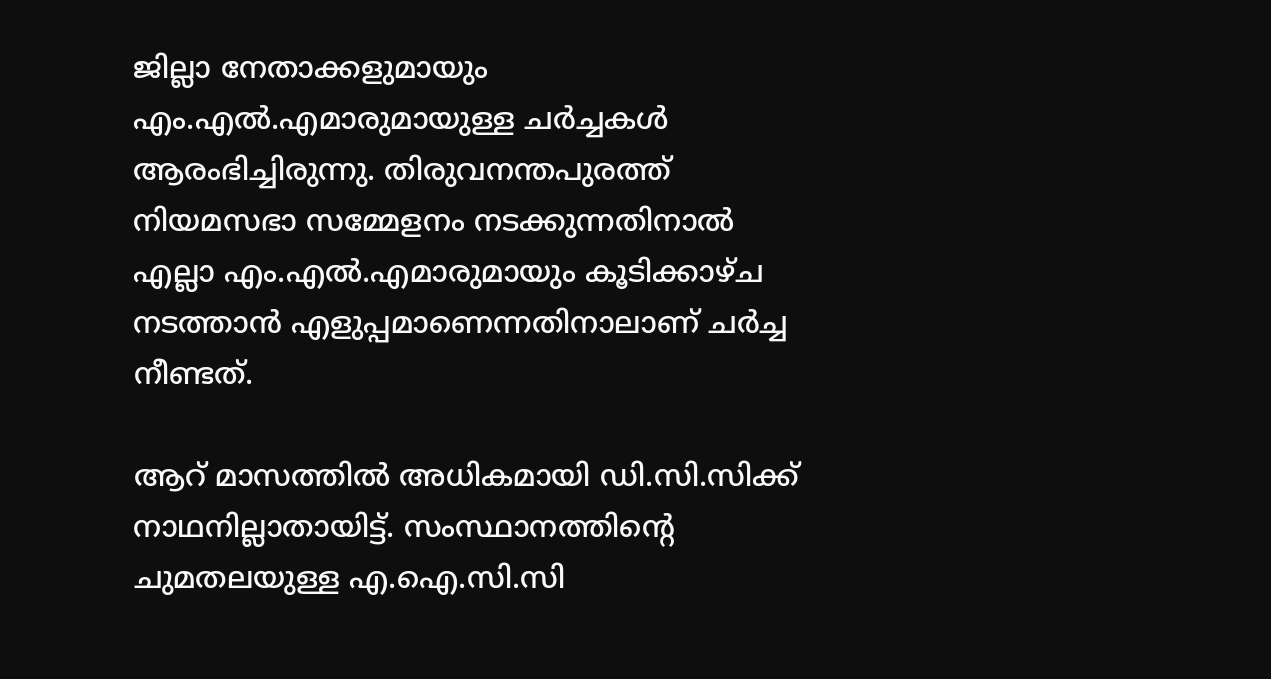ജില്ലാ നേതാക്കളുമായും എം.എൽ.എമാരുമായുള്ള ചർച്ചകൾ ആരംഭിച്ചിരുന്നു. തിരുവനന്തപുരത്ത് നിയമസഭാ സമ്മേളനം നടക്കുന്നതിനാൽ എല്ലാ എം.എൽ.എമാരുമായും കൂടിക്കാഴ്ച നടത്താൻ എളുപ്പമാണെന്നതിനാലാണ് ചർച്ച നീണ്ടത്.

ആറ് മാസത്തിൽ അധികമായി ഡി.സി.സിക്ക് നാഥനില്ലാതായിട്ട്. സംസ്ഥാനത്തിന്റെ ചുമതലയുള്ള എ.ഐ.സി.സി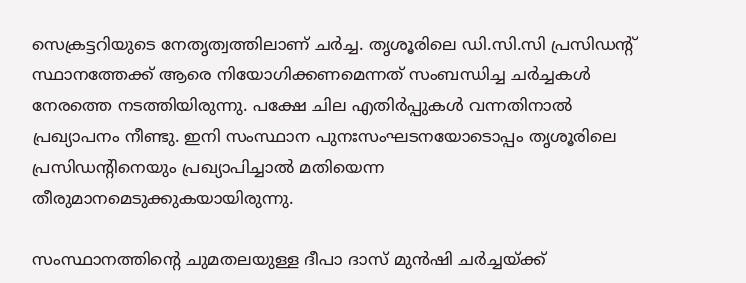സെക്രട്ടറിയുടെ നേതൃത്വത്തിലാണ് ചർച്ച. തൃശൂരിലെ ഡി.സി.സി പ്രസിഡന്റ് സ്ഥാനത്തേക്ക് ആരെ നിയോഗിക്കണമെന്നത് സംബന്ധിച്ച ചർച്ചകൾ നേരത്തെ നടത്തിയിരുന്നു. പക്ഷേ ചില എതിർപ്പുകൾ വന്നതിനാൽ പ്രഖ്യാപനം നീണ്ടു. ഇനി സംസ്ഥാന പുനഃസംഘടനയോടൊപ്പം തൃശൂരിലെ പ്രസിഡന്റിനെയും പ്രഖ്യാപിച്ചാൽ മതിയെന്ന തീരുമാനമെടുക്കുകയായിരുന്നു.

സംസ്ഥാനത്തിന്റെ ചുമതലയുള്ള ദീപാ ദാസ് മുൻഷി ചർച്ചയ്ക്ക്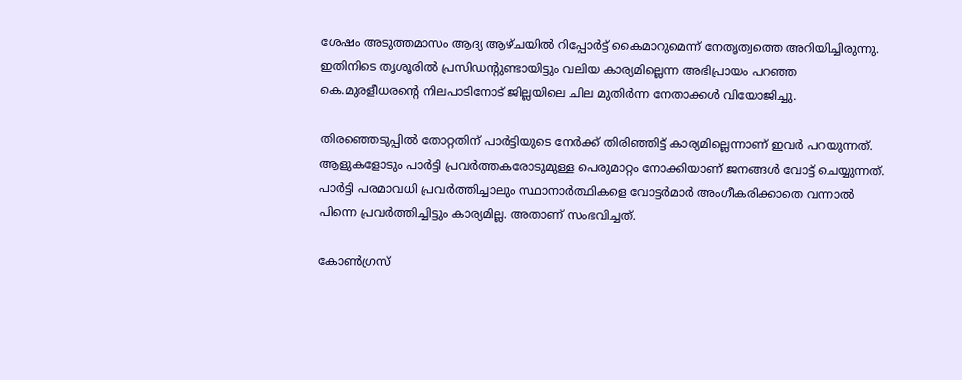ശേഷം അടുത്തമാസം ആദ്യ ആഴ്ചയിൽ റിപ്പോർട്ട് കൈമാറുമെന്ന് നേതൃത്വത്തെ അറിയിച്ചിരുന്നു. ഇതിനിടെ തൃശൂരിൽ പ്രസിഡന്റുണ്ടായിട്ടും വലിയ കാര്യമില്ലെന്ന അഭിപ്രായം പറഞ്ഞ കെ.മുരളീധരന്റെ നിലപാടിനോട് ജില്ലയിലെ ചില മുതിർന്ന നേതാക്കൾ വിയോജിച്ചു.

തിരഞ്ഞെടുപ്പിൽ തോറ്റതിന് പാർട്ടിയുടെ നേർക്ക് തിരിഞ്ഞിട്ട് കാര്യമില്ലെന്നാണ് ഇവർ പറയുന്നത്. ആളുകളോടും പാർട്ടി പ്രവർത്തകരോടുമുള്ള പെരുമാറ്റം നോക്കിയാണ് ജനങ്ങൾ വോട്ട് ചെയ്യുന്നത്. പാർട്ടി പരമാവധി പ്രവർത്തിച്ചാലും സ്ഥാനാർത്ഥികളെ വോട്ടർമാർ അംഗീകരിക്കാതെ വന്നാൽ പിന്നെ പ്രവർത്തിച്ചിട്ടും കാര്യമില്ല. അതാണ് സംഭവിച്ചത്.

കോൺഗ്രസ്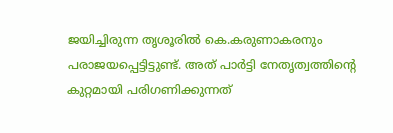ജയിച്ചിരുന്ന തൃശൂരിൽ കെ.കരുണാകരനും പരാജയപ്പെട്ടിട്ടുണ്ട്. അത് പാർട്ടി നേതൃത്വത്തിന്റെ കുറ്റമായി പരിഗണിക്കുന്നത്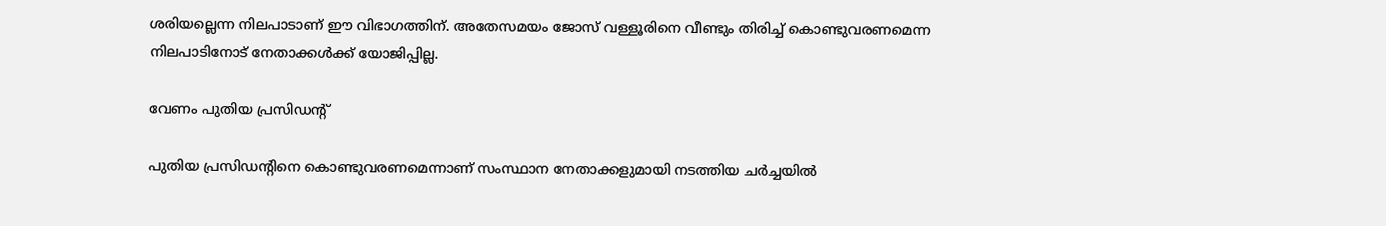ശരിയല്ലെന്ന നിലപാടാണ് ഈ വിഭാഗത്തിന്. അതേസമയം ജോസ് വള്ളൂരിനെ വീണ്ടും തിരിച്ച് കൊണ്ടുവരണമെന്ന നിലപാടിനോട് നേതാക്കൾക്ക് യോജിപ്പില്ല.

വേണം പുതിയ പ്രസിഡന്റ്

പുതിയ പ്രസിഡന്റിനെ കൊണ്ടുവരണമെന്നാണ് സംസ്ഥാന നേതാക്കളുമായി നടത്തിയ ചർച്ചയിൽ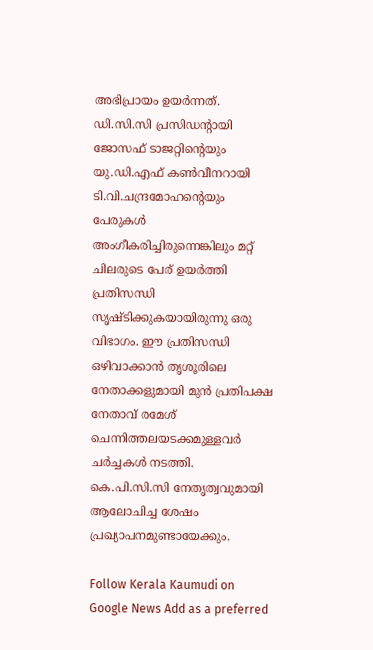അഭിപ്രായം ഉയർന്നത്. ഡി.സി.സി പ്രസിഡന്റായി ജോസഫ് ടാജറ്റിന്റെയും യു.ഡി.എഫ് കൺവീനറായി ടി.വി.ചന്ദ്രമോഹന്റെയും പേരുകൾ അംഗീകരിച്ചിരുന്നെങ്കിലും മറ്റ് ചിലരുടെ പേര് ഉയർത്തി പ്രതിസന്ധി സൃഷ്ടിക്കുകയായിരുന്നു ഒരു വിഭാഗം. ഈ പ്രതിസന്ധി ഒഴിവാക്കാൻ തൃശൂരിലെ നേതാക്കളുമായി മുൻ പ്രതിപക്ഷ നേതാവ് രമേശ് ചെന്നിത്തലയടക്കമുള്ളവർ ചർച്ചകൾ നടത്തി. കെ.പി.സി.സി നേതൃത്വവുമായി ആലോചിച്ച ശേഷം പ്രഖ്യാപനമുണ്ടായേക്കും.

Follow Kerala Kaumudi on Google News Add as a preferred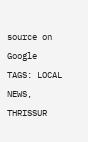source on Google
TAGS: LOCAL NEWS, THRISSUR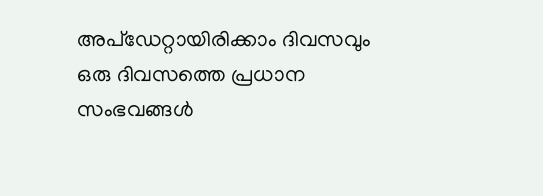അപ്ഡേറ്റായിരിക്കാം ദിവസവും
ഒരു ദിവസത്തെ പ്രധാന സംഭവങ്ങൾ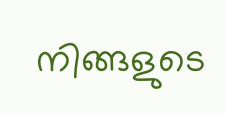നിങ്ങളുടെ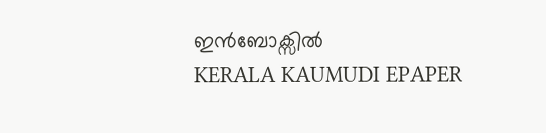ഇൻബോക്സിൽ
KERALA KAUMUDI EPAPER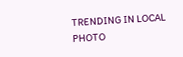TRENDING IN LOCAL
PHOTO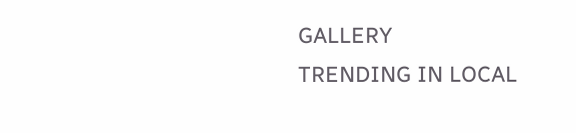GALLERY
TRENDING IN LOCAL